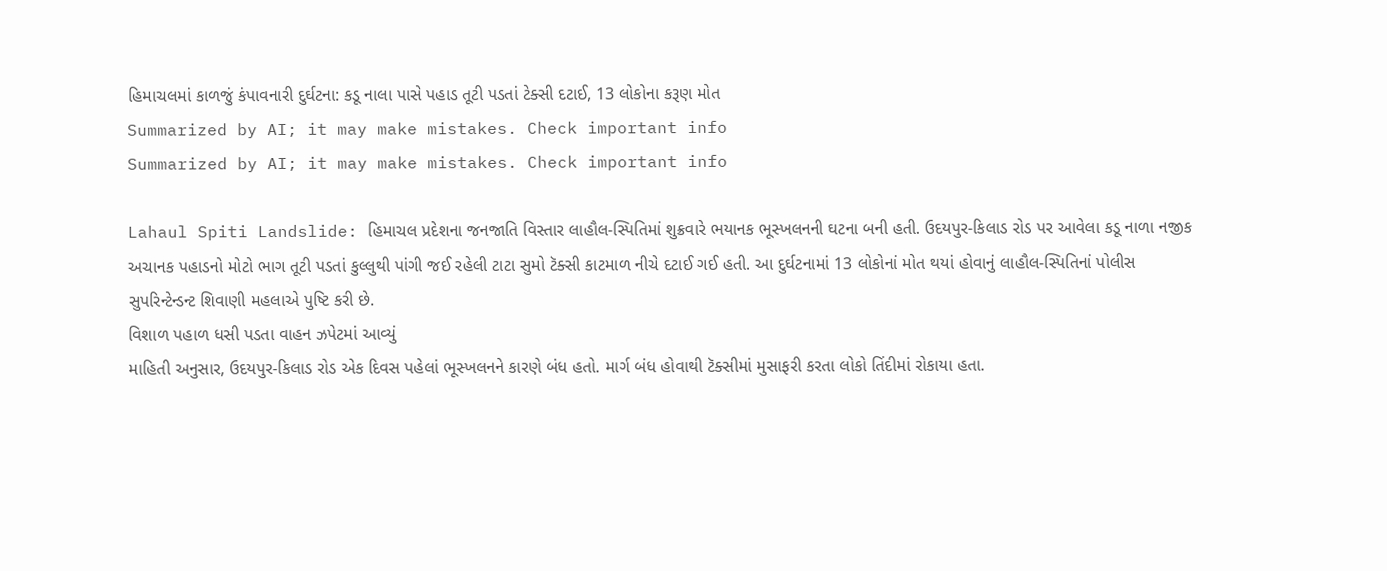હિમાચલમાં કાળજું કંપાવનારી દુર્ઘટના: કડૂ નાલા પાસે પહાડ તૂટી પડતાં ટેક્સી દટાઈ, 13 લોકોના કરૂણ મોત
Summarized by AI; it may make mistakes. Check important info
Summarized by AI; it may make mistakes. Check important info

Lahaul Spiti Landslide: હિમાચલ પ્રદેશના જનજાતિ વિસ્તાર લાહૌલ-સ્પિતિમાં શુક્રવારે ભયાનક ભૂસ્ખલનની ઘટના બની હતી. ઉદયપુર-કિલાડ રોડ પર આવેલા કડૂ નાળા નજીક અચાનક પહાડનો મોટો ભાગ તૂટી પડતાં કુલ્લુથી પાંગી જઈ રહેલી ટાટા સુમો ટૅક્સી કાટમાળ નીચે દટાઈ ગઈ હતી. આ દુર્ઘટનામાં 13 લોકોનાં મોત થયાં હોવાનું લાહૌલ-સ્પિતિનાં પોલીસ સુપરિન્ટેન્ડન્ટ શિવાણી મહલાએ પુષ્ટિ કરી છે.
વિશાળ પહાળ ધસી પડતા વાહન ઝપેટમાં આવ્યું
માહિતી અનુસાર, ઉદયપુર-કિલાડ રોડ એક દિવસ પહેલાં ભૂસ્ખલનને કારણે બંધ હતો. માર્ગ બંધ હોવાથી ટૅક્સીમાં મુસાફરી કરતા લોકો તિંદીમાં રોકાયા હતા.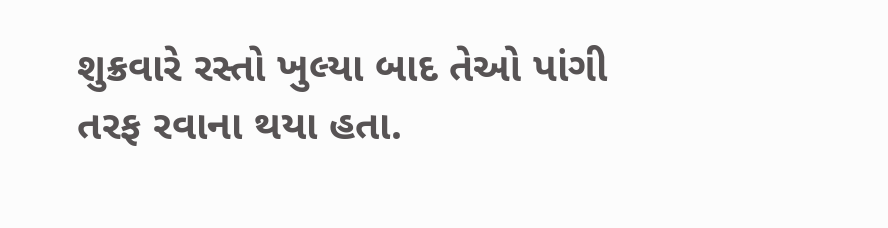શુક્રવારે રસ્તો ખુલ્યા બાદ તેઓ પાંગી તરફ રવાના થયા હતા.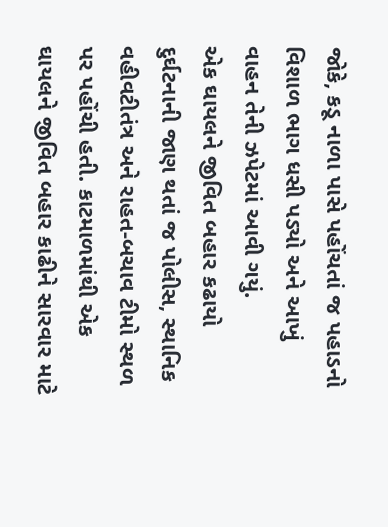જોકે, કડૂ નાળા પાસે પહોંચતાં જ પહાડનો વિશાળ ભાગ ધસી પડ્યો અને આખું વાહન તેની ઝપેટમાં આવી ગયું.
એક ઘાયલને જીવિત બહાર કઢાયો
દુર્ઘટનાની જાણ થતાં જ પોલીસ, સ્થાનિક વહીવટીતંત્ર અને રાહત-બચાવ ટીમો સ્થળ પર પહોંચી હતી. કાટમાળમાંથી એક ઘાયલને જીવિત બહાર કાઢીને સારવાર માટે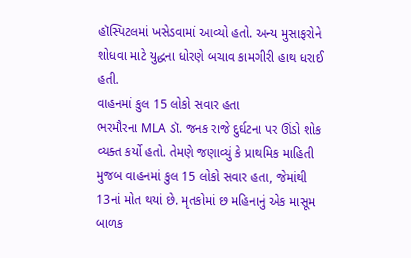હૉસ્પિટલમાં ખસેડવામાં આવ્યો હતો. અન્ય મુસાફરોને શોધવા માટે યુદ્ધના ધોરણે બચાવ કામગીરી હાથ ધરાઈ હતી.
વાહનમાં કુલ 15 લોકો સવાર હતા
ભરમૌરના MLA ડૉ. જનક રાજે દુર્ઘટના પર ઊંડો શોક વ્યક્ત કર્યો હતો. તેમણે જણાવ્યું કે પ્રાથમિક માહિતી મુજબ વાહનમાં કુલ 15 લોકો સવાર હતા, જેમાંથી 13નાં મોત થયાં છે. મૃતકોમાં છ મહિનાનું એક માસૂમ બાળક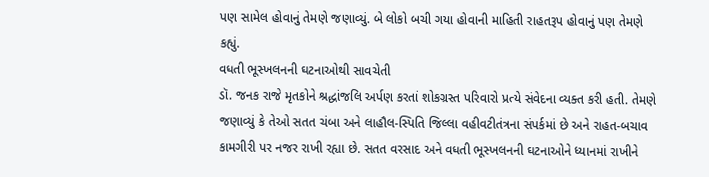પણ સામેલ હોવાનું તેમણે જણાવ્યું. બે લોકો બચી ગયા હોવાની માહિતી રાહતરૂપ હોવાનું પણ તેમણે કહ્યું.
વધતી ભૂસ્ખલનની ઘટનાઓથી સાવચેતી
ડૉ. જનક રાજે મૃતકોને શ્રદ્ધાંજલિ અર્પણ કરતાં શોકગ્રસ્ત પરિવારો પ્રત્યે સંવેદના વ્યક્ત કરી હતી. તેમણે જણાવ્યું કે તેઓ સતત ચંબા અને લાહૌલ-સ્પિતિ જિલ્લા વહીવટીતંત્રના સંપર્કમાં છે અને રાહત-બચાવ કામગીરી પર નજર રાખી રહ્યા છે. સતત વરસાદ અને વધતી ભૂસ્ખલનની ઘટનાઓને ધ્યાનમાં રાખીને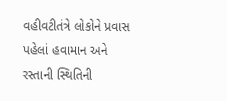વહીવટીતંત્રે લોકોને પ્રવાસ પહેલાં હવામાન અને રસ્તાની સ્થિતિની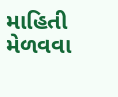માહિતી મેળવવા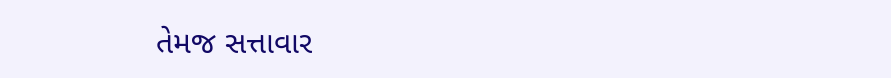તેમજ સત્તાવાર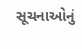સૂચનાઓનું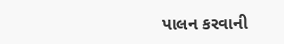પાલન કરવાની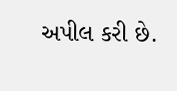અપીલ કરી છે.